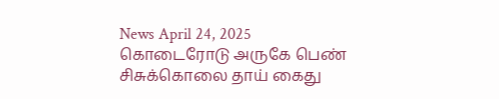News April 24, 2025
கொடைரோடு அருகே பெண் சிசுக்கொலை தாய் கைது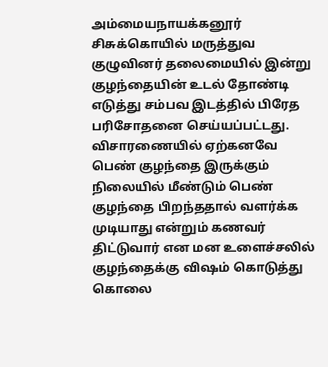அம்மையநாயக்கனூர் சிசுக்கொயில் மருத்துவ குழுவினர் தலைமையில் இன்று குழந்தையின் உடல் தோண்டி எடுத்து சம்பவ இடத்தில் பிரேத பரிசோதனை செய்யப்பட்டது.
விசாரணையில் ஏற்கனவே பெண் குழந்தை இருக்கும் நிலையில் மீண்டும் பெண் குழந்தை பிறந்ததால் வளர்க்க முடியாது என்றும் கணவர் திட்டுவார் என மன உளைச்சலில் குழந்தைக்கு விஷம் கொடுத்து கொலை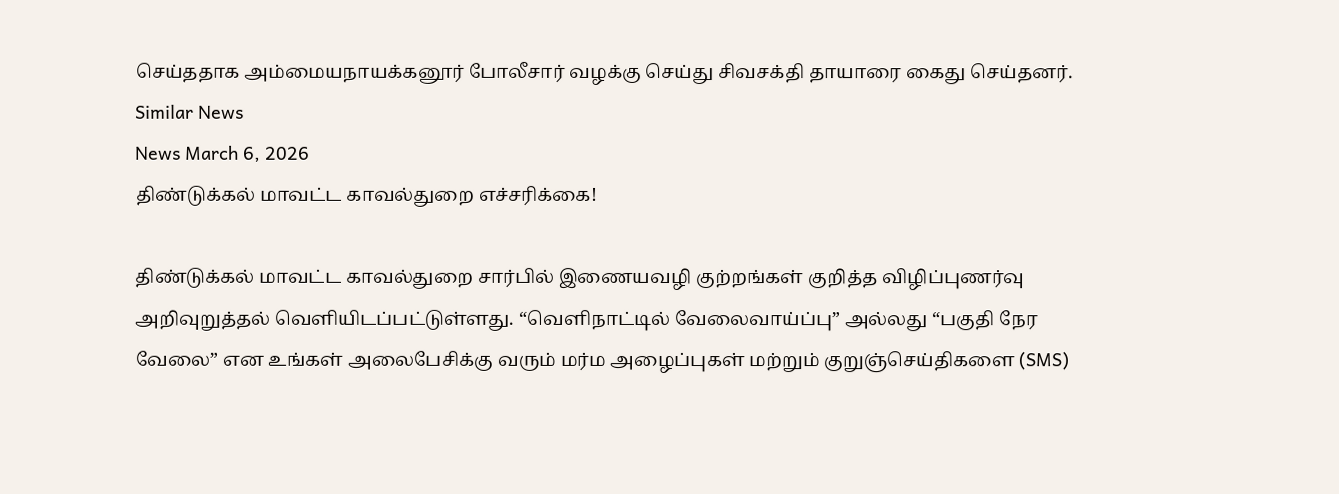செய்ததாக அம்மையநாயக்கனூர் போலீசார் வழக்கு செய்து சிவசக்தி தாயாரை கைது செய்தனர்.
Similar News
News March 6, 2026
திண்டுக்கல் மாவட்ட காவல்துறை எச்சரிக்கை!

திண்டுக்கல் மாவட்ட காவல்துறை சார்பில் இணையவழி குற்றங்கள் குறித்த விழிப்புணர்வு அறிவுறுத்தல் வெளியிடப்பட்டுள்ளது. “வெளிநாட்டில் வேலைவாய்ப்பு” அல்லது “பகுதி நேர வேலை” என உங்கள் அலைபேசிக்கு வரும் மர்ம அழைப்புகள் மற்றும் குறுஞ்செய்திகளை (SMS)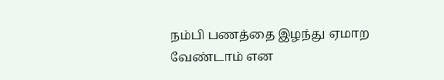நம்பி பணத்தை இழந்து ஏமாற வேண்டாம் என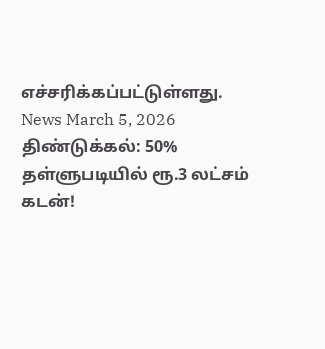எச்சரிக்கப்பட்டுள்ளது.
News March 5, 2026
திண்டுக்கல்: 50% தள்ளுபடியில் ரூ.3 லட்சம் கடன்!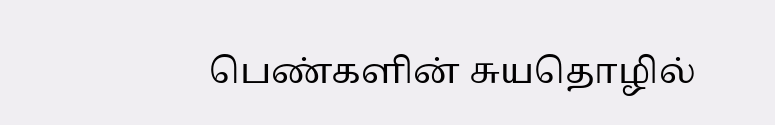பெண்களின் சுயதொழில்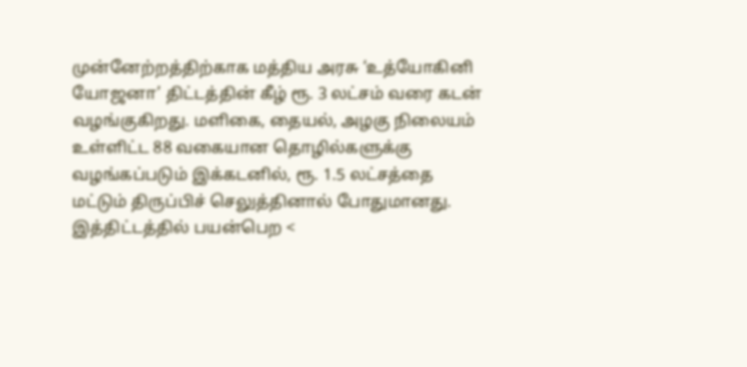முன்னேற்றத்திற்காக மத்திய அரசு ‘உத்யோகினி யோஜனா’ திட்டத்தின் கீழ் ரூ. 3 லட்சம் வரை கடன் வழங்குகிறது. மளிகை, தையல், அழகு நிலையம் உள்ளிட்ட 88 வகையான தொழில்களுக்கு வழங்கப்படும் இக்கடனில், ரூ. 1.5 லட்சத்தை மட்டும் திருப்பிச் செலுத்தினால் போதுமானது. இத்திட்டத்தில் பயன்பெற <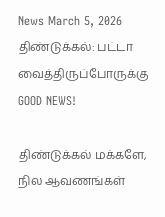News March 5, 2026
திண்டுக்கல்: பட்டா வைத்திருப்போருக்கு GOOD NEWS!

திண்டுக்கல் மக்களே, நில ஆவணங்கள்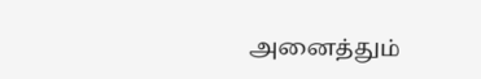அனைத்தும்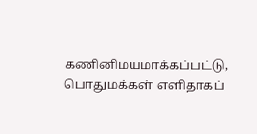கணினிமயமாக்கப்பட்டு, பொதுமக்கள் எளிதாகப்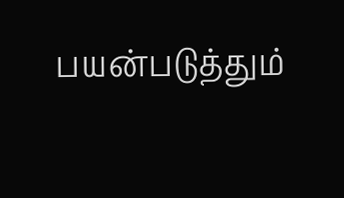பயன்படுத்தும்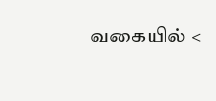வகையில் <